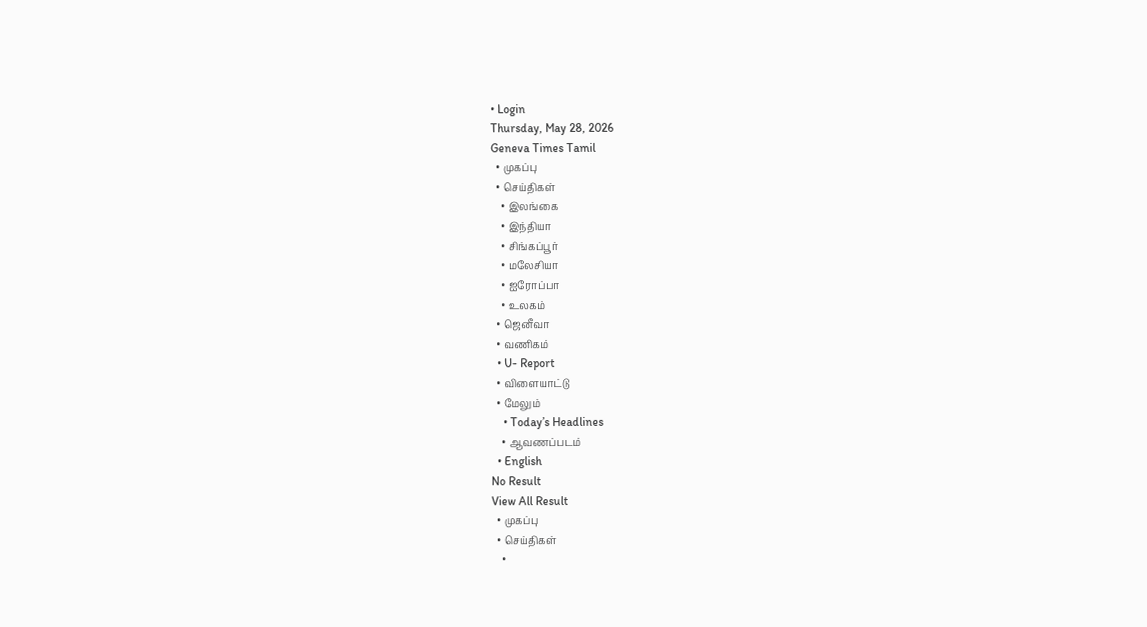• Login
Thursday, May 28, 2026
Geneva Times Tamil
  • முகப்பு
  • செய்திகள்
    • இலங்கை
    • இந்தியா
    • சிங்கப்பூர்
    • மலேசியா
    • ஐரோப்பா
    • உலகம்
  • ஜெனீவா
  • வணிகம்
  • U- Report
  • விளையாட்டு
  • மேலும்
    • Today’s Headlines
    • ஆவணப்படம்
  • English
No Result
View All Result
  • முகப்பு
  • செய்திகள்
    •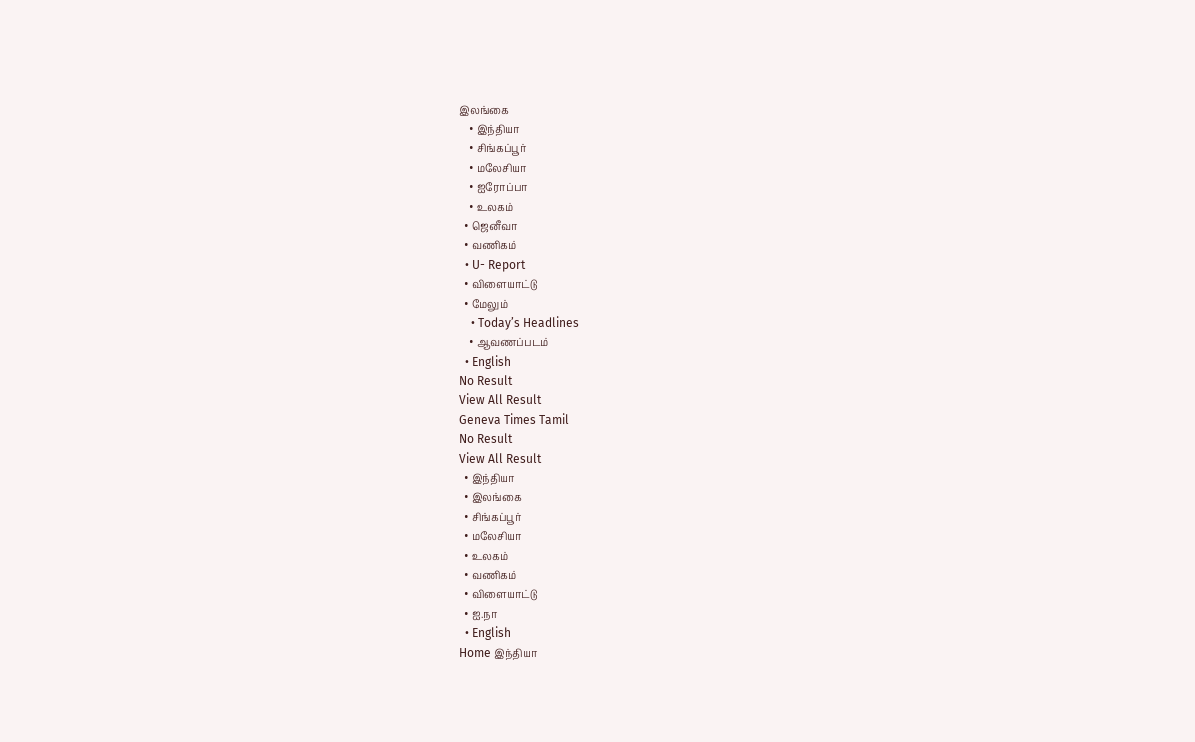இலங்கை
    • இந்தியா
    • சிங்கப்பூர்
    • மலேசியா
    • ஐரோப்பா
    • உலகம்
  • ஜெனீவா
  • வணிகம்
  • U- Report
  • விளையாட்டு
  • மேலும்
    • Today’s Headlines
    • ஆவணப்படம்
  • English
No Result
View All Result
Geneva Times Tamil
No Result
View All Result
  • இந்தியா
  • இலங்கை
  • சிங்கப்பூர்
  • மலேசியா
  • உலகம்
  • வணிகம்
  • விளையாட்டு
  • ஐ.நா
  • English
Home இந்தியா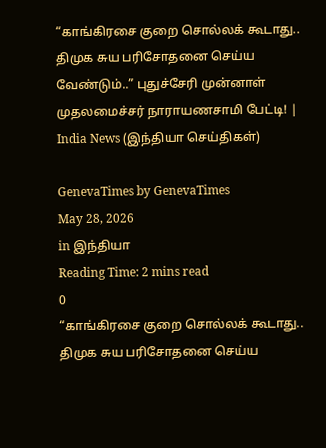“காங்கிரசை குறை சொல்லக் கூடாது.. திமுக சுய பரிசோதனை செய்ய வேண்டும்..” புதுச்சேரி முன்னாள் முதலமைச்சர் நாராயணசாமி பேட்டி! | India News (இந்தியா செய்திகள்)

GenevaTimes by GenevaTimes
May 28, 2026
in இந்தியா
Reading Time: 2 mins read
0
“காங்கிரசை குறை சொல்லக் கூடாது.. திமுக சுய பரிசோதனை செய்ய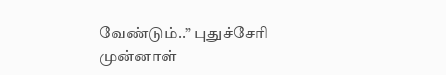வேண்டும்..” புதுச்சேரி முன்னாள்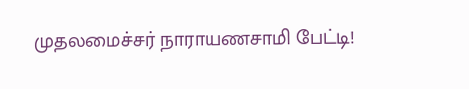முதலமைச்சர் நாராயணசாமி பேட்டி!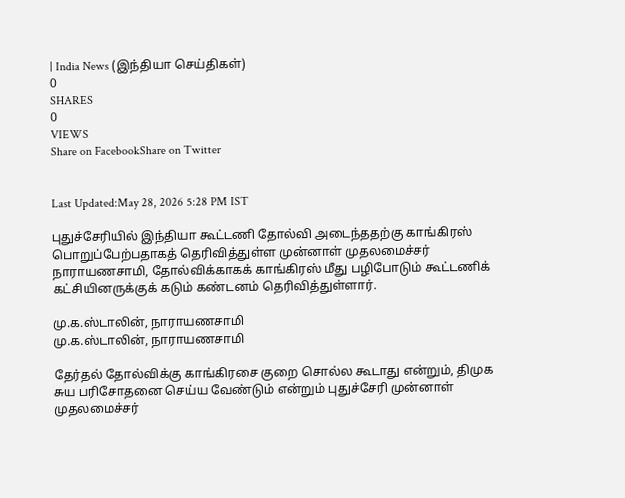| India News (இந்தியா செய்திகள்)
0
SHARES
0
VIEWS
Share on FacebookShare on Twitter


Last Updated:May 28, 2026 5:28 PM IST

புதுச்சேரியில் இந்தியா கூட்டணி தோல்வி அடைந்ததற்கு காங்கிரஸ் பொறுப்பேற்பதாகத் தெரிவித்துள்ள முன்னாள் முதலமைச்சர் நாராயணசாமி, தோல்விக்காகக் காங்கிரஸ் மீது பழிபோடும் கூட்டணிக் கட்சியினருக்குக் கடும் கண்டனம் தெரிவித்துள்ளார்.

மு.க.ஸ்டாலின், நாராயணசாமி
மு.க.ஸ்டாலின், நாராயணசாமி

தேர்தல் தோல்விக்கு காங்கிரசை குறை சொல்ல கூடாது என்றும், திமுக சுய பரிசோதனை செய்ய வேண்டும் என்றும் புதுச்சேரி முன்னாள் முதலமைச்சர்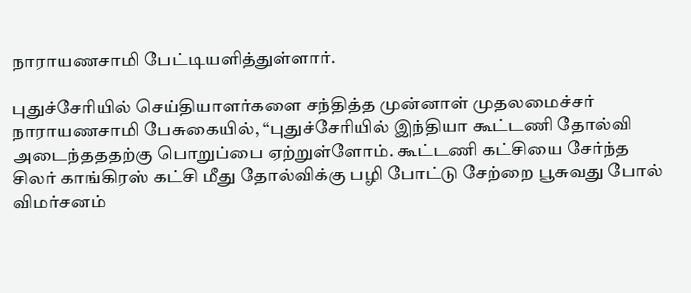நாராயணசாமி பேட்டியளித்துள்ளார்.

புதுச்சேரியில் செய்தியாளர்களை சந்தித்த முன்னாள் முதலமைச்சர் நாராயணசாமி பேசுகையில், “புதுச்சேரியில் இந்தியா கூட்டணி தோல்வி அடைந்தததற்கு பொறுப்பை ஏற்றுள்ளோம். கூட்டணி கட்சியை சேர்ந்த சிலர் காங்கிரஸ் கட்சி மீது தோல்விக்கு பழி போட்டு சேற்றை பூசுவது போல் விமர்சனம்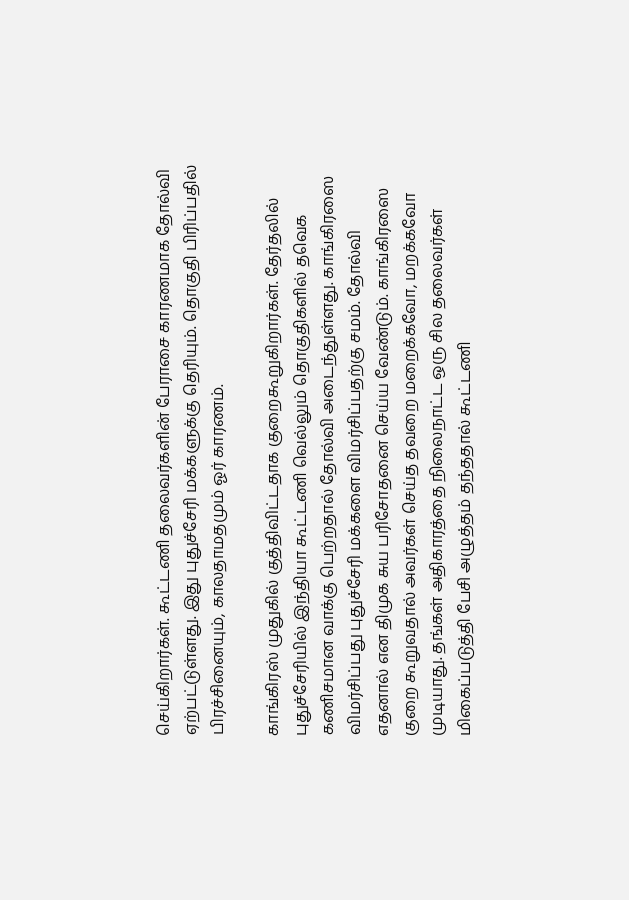செய்கிறார்கள். கூட்டணி தலைவர்களின் பேராசை காரணமாக தோல்வி ஏற்பட்டுள்ளது. இது புதுச்சேரி மக்களுக்கு தெரியும். தொகுதி பிரிப்பதில் பிரச்சினையும், காலதாமதமும் ஓர் காரணம்.

காங்கிரஸ் முதுகில் குத்திவிட்டதாக குறைகூறுகிறார்கள். தேர்தலில் புதுச்சேரியில் இந்தியா கூட்டணி வெல்லும் தொகுதிகளில் தவெக கணிசமான வாக்கு பெற்றதால் தோல்வி அடைந்துள்ளது. காங்கிரஸை விமர்சிப்பது புதுச்சேரி மக்களை விமர்சிப்பதற்கு சமம். தோல்வி எதனால் என திமுக சுய பரிசோதனை செய்ய வேண்டும். காங்கிரஸை குறை கூறுவதால் அவர்கள் செய்த தவறை மறைக்கவோ, மறக்கவோ முடியாது. தங்கள் அதிகாரத்தை நிலைநாட்ட ஒரு சில தலைவர்கள் மிகைப்படுத்தி பேசி அழுத்தம் தந்ததால் கூட்டணி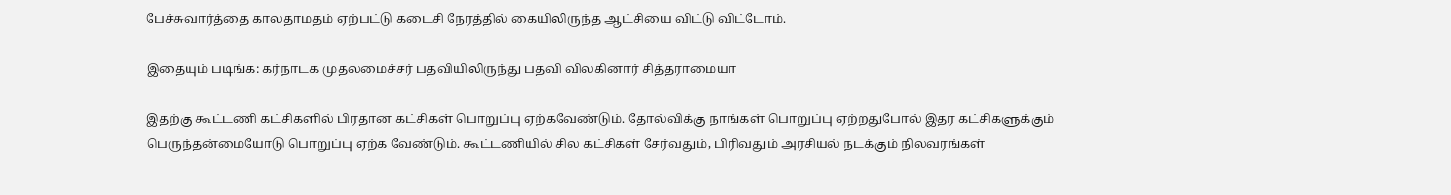பேச்சுவார்த்தை காலதாமதம் ஏற்பட்டு கடைசி நேரத்தில் கையிலிருந்த ஆட்சியை விட்டு விட்டோம்.

இதையும் படிங்க: கர்நாடக முதலமைச்சர் பதவியிலிருந்து பதவி விலகினார் சித்தராமையா

இதற்கு கூட்டணி கட்சிகளில் பிரதான கட்சிகள் பொறுப்பு ஏற்கவேண்டும். தோல்விக்கு நாங்கள் பொறுப்பு ஏற்றதுபோல் இதர கட்சிகளுக்கும் பெருந்தன்மையோடு பொறுப்பு ஏற்க வேண்டும். கூட்டணியில் சில கட்சிகள் சேர்வதும், பிரிவதும் அரசியல் நடக்கும் நிலவரங்கள்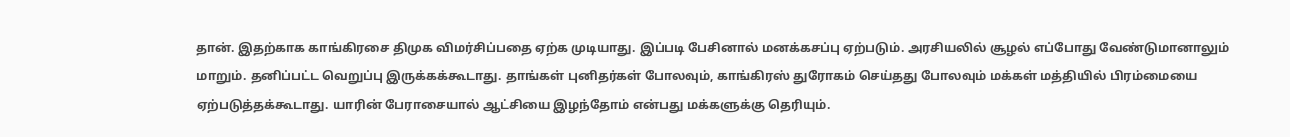தான். இதற்காக காங்கிரசை திமுக விமர்சிப்பதை ஏற்க முடியாது. இப்படி பேசினால் மனக்கசப்பு ஏற்படும். அரசியலில் சூழல் எப்போது வேண்டுமானாலும் மாறும். தனிப்பட்ட வெறுப்பு இருக்கக்கூடாது. தாங்கள் புனிதர்கள் போலவும், காங்கிரஸ் துரோகம் செய்தது போலவும் மக்கள் மத்தியில் பிரம்மையை ஏற்படுத்தக்கூடாது. யாரின் பேராசையால் ஆட்சியை இழந்தோம் என்பது மக்களுக்கு தெரியும்.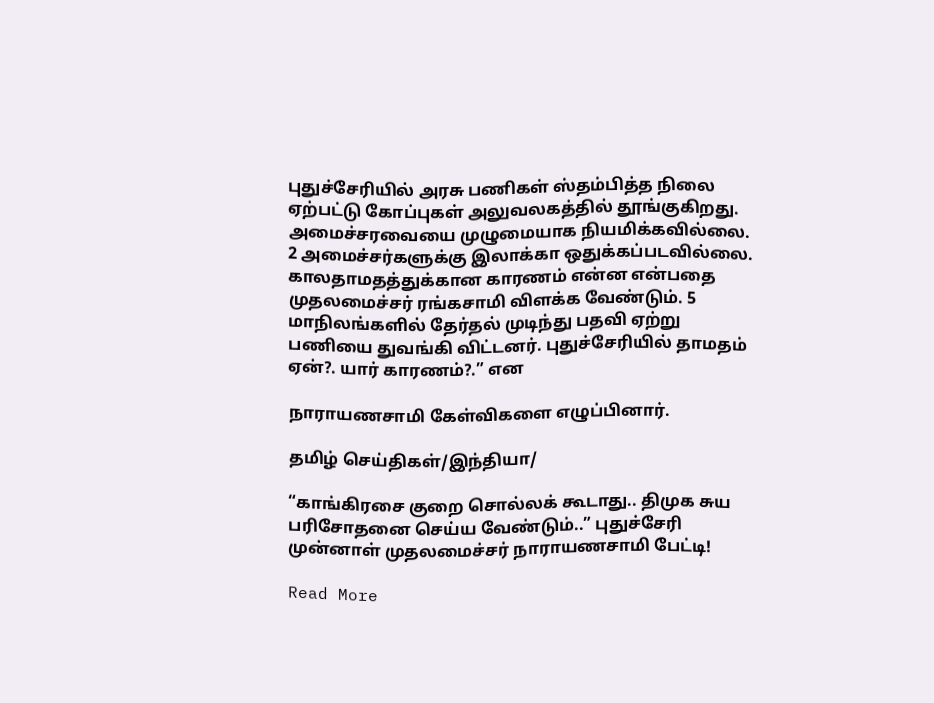புதுச்சேரியில் அரசு பணிகள் ஸ்தம்பித்த நிலை ஏற்பட்டு கோப்புகள் அலுவலகத்தில் தூங்குகிறது. அமைச்சரவையை முழுமையாக நியமிக்கவில்லை. 2 அமைச்சர்களுக்கு இலாக்கா ஒதுக்கப்படவில்லை. காலதாமதத்துக்கான காரணம் என்ன என்பதை முதலமைச்சர் ரங்கசாமி விளக்க வேண்டும். 5 மாநிலங்களில் தேர்தல் முடிந்து பதவி ஏற்று பணியை துவங்கி விட்டனர். புதுச்சேரியில் தாமதம் ஏன்?. யார் காரணம்?.” என

நாராயணசாமி கேள்விகளை எழுப்பினார்.

தமிழ் செய்திகள்/இந்தியா/

“காங்கிரசை குறை சொல்லக் கூடாது.. திமுக சுய பரிசோதனை செய்ய வேண்டும்..” புதுச்சேரி முன்னாள் முதலமைச்சர் நாராயணசாமி பேட்டி!

Read More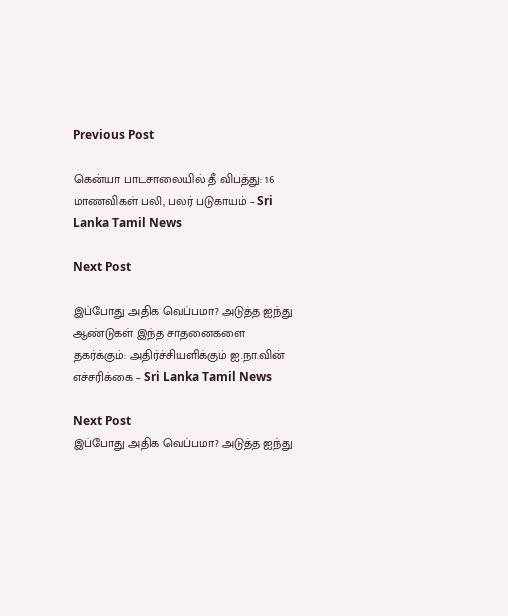Previous Post

கென்யா பாடசாலையில் தீ விபத்து: 16 மாணவிகள் பலி, பலர் படுகாயம் – Sri Lanka Tamil News

Next Post

இப்போது அதிக வெப்பமா? அடுத்த ஐந்து ஆண்டுகள் இந்த சாதனைகளை தகர்க்கும்: அதிர்ச்சியளிக்கும் ஐ.நா.வின் எச்சரிக்கை – Sri Lanka Tamil News

Next Post
இப்போது அதிக வெப்பமா? அடுத்த ஐந்து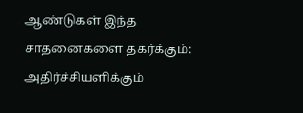ஆண்டுகள் இந்த சாதனைகளை தகர்க்கும்: அதிர்ச்சியளிக்கும்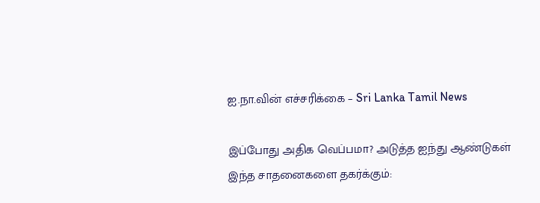ஐ.நா.வின் எச்சரிக்கை – Sri Lanka Tamil News

இப்போது அதிக வெப்பமா? அடுத்த ஐந்து ஆண்டுகள் இந்த சாதனைகளை தகர்க்கும்: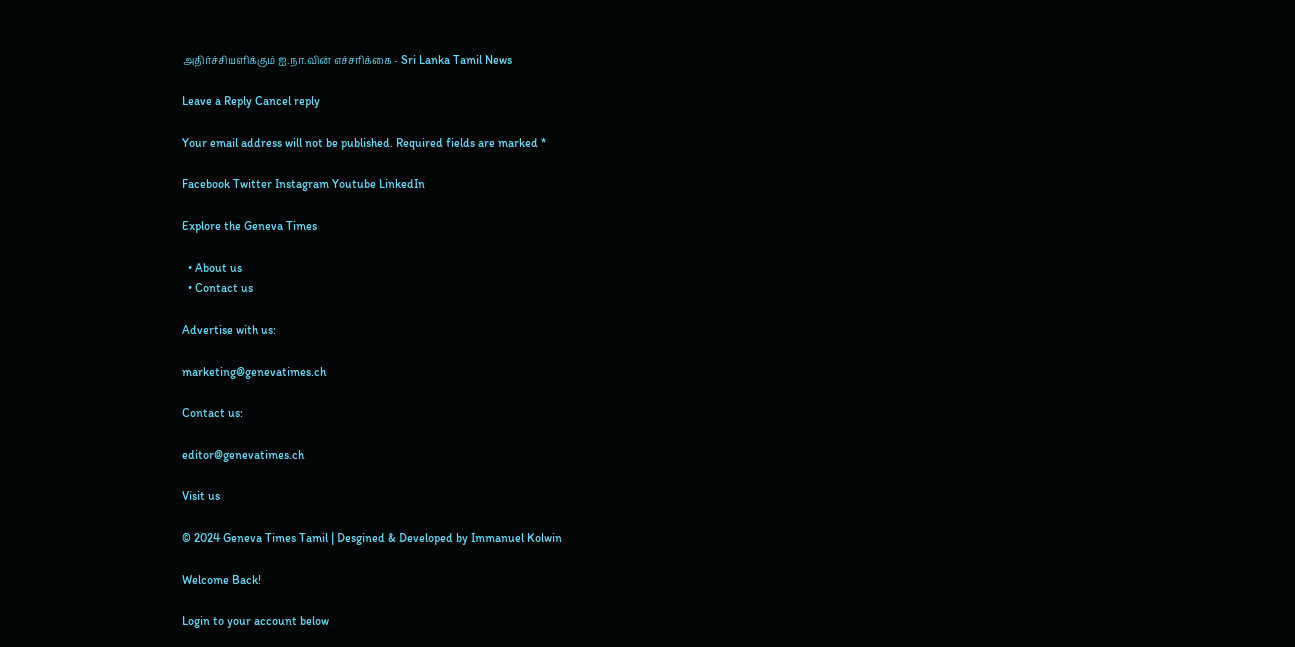அதிர்ச்சியளிக்கும் ஐ.நா.வின் எச்சரிக்கை - Sri Lanka Tamil News

Leave a Reply Cancel reply

Your email address will not be published. Required fields are marked *

Facebook Twitter Instagram Youtube LinkedIn

Explore the Geneva Times

  • About us
  • Contact us

Advertise with us:

marketing@genevatimes.ch

Contact us:

editor@genevatimes.ch

Visit us

© 2024 Geneva Times Tamil | Desgined & Developed by Immanuel Kolwin

Welcome Back!

Login to your account below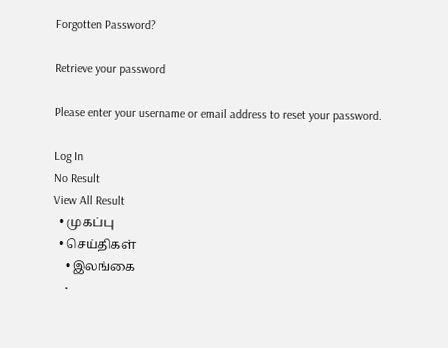Forgotten Password?

Retrieve your password

Please enter your username or email address to reset your password.

Log In
No Result
View All Result
  • முகப்பு
  • செய்திகள்
    • இலங்கை
    •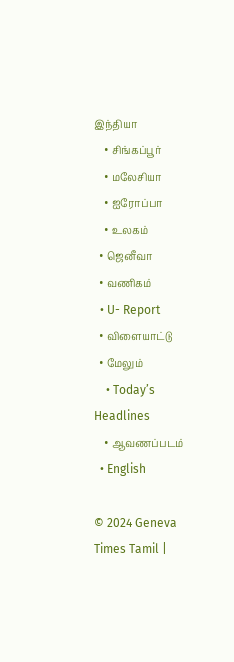இந்தியா
    • சிங்கப்பூர்
    • மலேசியா
    • ஐரோப்பா
    • உலகம்
  • ஜெனீவா
  • வணிகம்
  • U- Report
  • விளையாட்டு
  • மேலும்
    • Today’s Headlines
    • ஆவணப்படம்
  • English

© 2024 Geneva Times Tamil |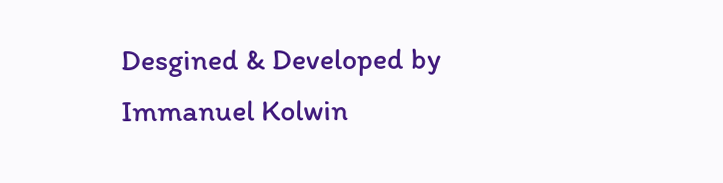Desgined & Developed by Immanuel Kolwin